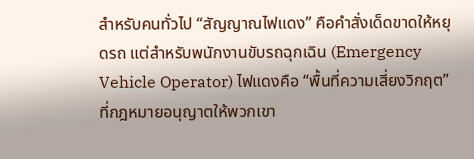สำหรับคนทั่วไป “สัญญาณไฟแดง” คือคำสั่งเด็ดขาดให้หยุดรถ แต่สำหรับพนักงานขับรถฉุกเฉิน (Emergency Vehicle Operator) ไฟแดงคือ “พื้นที่ความเสี่ยงวิกฤต” ที่กฎหมายอนุญาตให้พวกเขา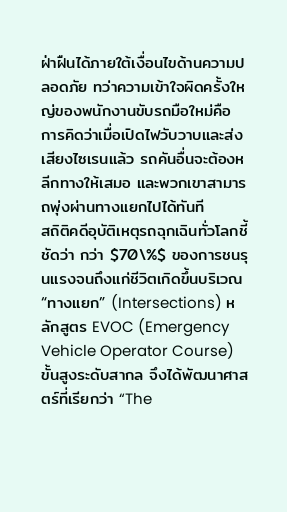ฝ่าฝืนได้ภายใต้เงื่อนไขด้านความปลอดภัย ทว่าความเข้าใจผิดครั้งใหญ่ของพนักงานขับรถมือใหม่คือ การคิดว่าเมื่อเปิดไฟวับวาบและส่งเสียงไซเรนแล้ว รถคันอื่นจะต้องหลีกทางให้เสมอ และพวกเขาสามารถพุ่งผ่านทางแยกไปได้ทันที
สถิติคดีอุบัติเหตุรถฉุกเฉินทั่วโลกชี้ชัดว่า กว่า $70\%$ ของการชนรุนแรงจนถึงแก่ชีวิตเกิดขึ้นบริเวณ “ทางแยก” (Intersections) หลักสูตร EVOC (Emergency Vehicle Operator Course) ขั้นสูงระดับสากล จึงได้พัฒนาศาสตร์ที่เรียกว่า “The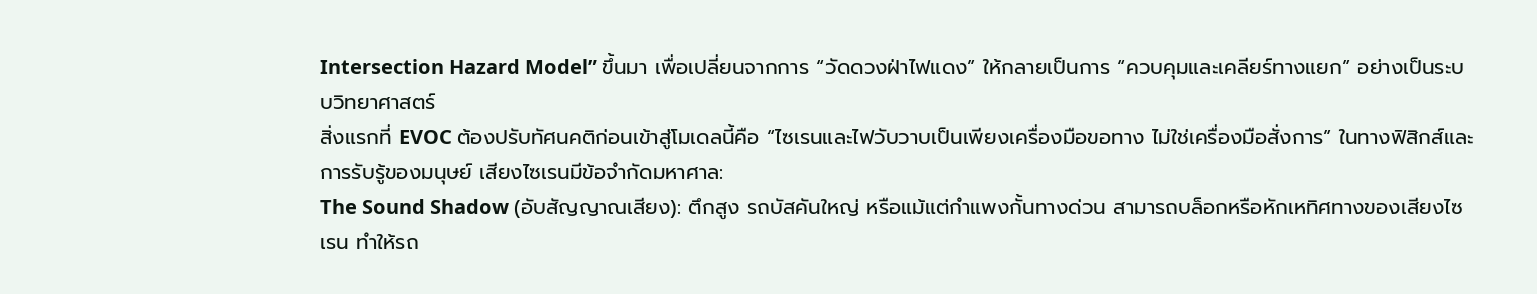Intersection Hazard Model” ขึ้นมา เพื่อเปลี่ยนจากการ “วัดดวงฝ่าไฟแดง” ให้กลายเป็นการ “ควบคุมและเคลียร์ทางแยก” อย่างเป็นระบบวิทยาศาสตร์
สิ่งแรกที่ EVOC ต้องปรับทัศนคติก่อนเข้าสู่โมเดลนี้คือ “ไซเรนและไฟวับวาบเป็นเพียงเครื่องมือขอทาง ไม่ใช่เครื่องมือสั่งการ” ในทางฟิสิกส์และการรับรู้ของมนุษย์ เสียงไซเรนมีข้อจำกัดมหาศาล:
The Sound Shadow (อับสัญญาณเสียง): ตึกสูง รถบัสคันใหญ่ หรือแม้แต่กำแพงกั้นทางด่วน สามารถบล็อกหรือหักเหทิศทางของเสียงไซเรน ทำให้รถ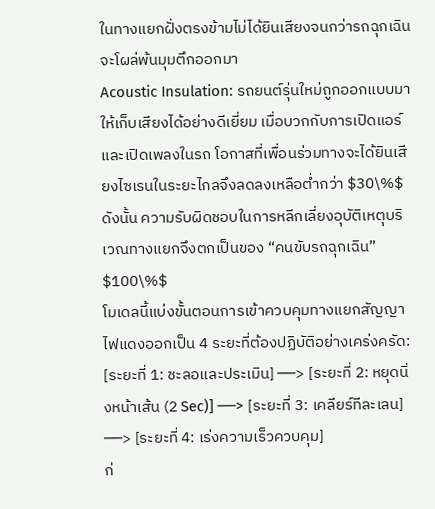ในทางแยกฝั่งตรงข้ามไม่ได้ยินเสียงจนกว่ารถฉุกเฉินจะโผล่พ้นมุมตึกออกมา
Acoustic Insulation: รถยนต์รุ่นใหม่ถูกออกแบบมาให้เก็บเสียงได้อย่างดีเยี่ยม เมื่อบวกกับการเปิดแอร์และเปิดเพลงในรถ โอกาสที่เพื่อนร่วมทางจะได้ยินเสียงไซเรนในระยะไกลจึงลดลงเหลือต่ำกว่า $30\%$
ดังนั้น ความรับผิดชอบในการหลีกเลี่ยงอุบัติเหตุบริเวณทางแยกจึงตกเป็นของ “คนขับรถฉุกเฉิน” $100\%$
โมเดลนี้แบ่งขั้นตอนการเข้าควบคุมทางแยกสัญญาไฟแดงออกเป็น 4 ระยะที่ต้องปฏิบัติอย่างเคร่งครัด:
[ระยะที่ 1: ชะลอและประเมิน] ──> [ระยะที่ 2: หยุดนิ่งหน้าเส้น (2 Sec)] ──> [ระยะที่ 3: เคลียร์ทีละเลน] ──> [ระยะที่ 4: เร่งความเร็วควบคุม]
ก่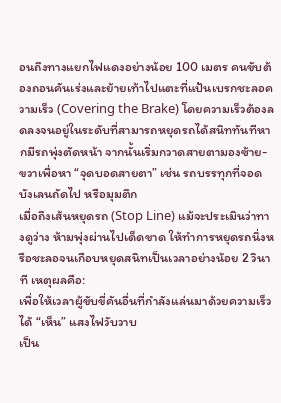อนถึงทางแยกไฟแดงอย่างน้อย 100 เมตร คนขับต้องถอนคันเร่งและย้ายเท้าไปแตะที่แป้นเบรกชะลอความเร็ว (Covering the Brake) โดยความเร็วต้องลดลงจนอยู่ในระดับที่สามารถหยุดรถได้สนิททันทีหากมีรถพุ่งตัดหน้า จากนั้นเริ่มกวาดสายตามองซ้าย-ขวาเพื่อหา “จุดบอดสายตา” เช่น รถบรรทุกที่จอดบังเลนถัดไป หรือมุมตึก
เมื่อถึงเส้นหยุดรถ (Stop Line) แม้จะประเมินว่าทางดูว่าง ห้ามพุ่งผ่านไปเด็ดขาด ให้ทำการหยุดรถนิ่งหรือชะลอจนเกือบหยุดสนิทเป็นเวลาอย่างน้อย 2 วินาที เหตุผลคือ:
เพื่อให้เวลาผู้ขับขี่คันอื่นที่กำลังแล่นมาด้วยความเร็วได้ “เห็น” แสงไฟวับวาบ
เป็น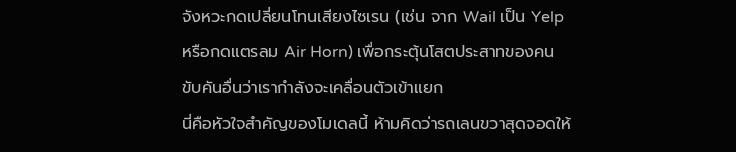จังหวะกดเปลี่ยนโทนเสียงไซเรน (เช่น จาก Wail เป็น Yelp หรือกดแตรลม Air Horn) เพื่อกระตุ้นโสตประสาทของคนขับคันอื่นว่าเรากำลังจะเคลื่อนตัวเข้าแยก
นี่คือหัวใจสำคัญของโมเดลนี้ ห้ามคิดว่ารถเลนขวาสุดจอดให้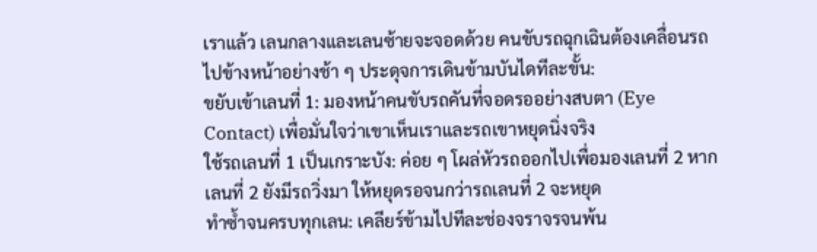เราแล้ว เลนกลางและเลนซ้ายจะจอดด้วย คนขับรถฉุกเฉินต้องเคลื่อนรถไปข้างหน้าอย่างช้า ๆ ประดุจการเดินข้ามบันไดทีละขั้น:
ขยับเข้าเลนที่ 1: มองหน้าคนขับรถคันที่จอดรออย่างสบตา (Eye Contact) เพื่อมั่นใจว่าเขาเห็นเราและรถเขาหยุดนิ่งจริง
ใช้รถเลนที่ 1 เป็นเกราะบัง: ค่อย ๆ โผล่หัวรถออกไปเพื่อมองเลนที่ 2 หากเลนที่ 2 ยังมีรถวิ่งมา ให้หยุดรอจนกว่ารถเลนที่ 2 จะหยุด
ทำซ้ำจนครบทุกเลน: เคลียร์ข้ามไปทีละช่องจราจรจนพ้น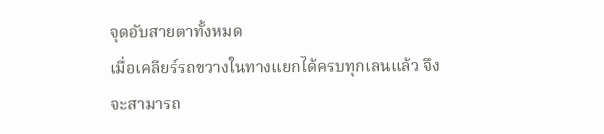จุดอับสายตาทั้งหมด
เมื่อเคลียร์รถขวางในทางแยกได้ครบทุกเลนแล้ว จึงจะสามารถ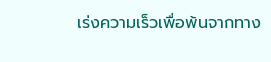เร่งความเร็วเพื่อพ้นจากทาง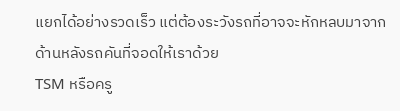แยกได้อย่างรวดเร็ว แต่ต้องระวังรถที่อาจจะหักหลบมาจากด้านหลังรถคันที่จอดให้เราด้วย
TSM หรือครู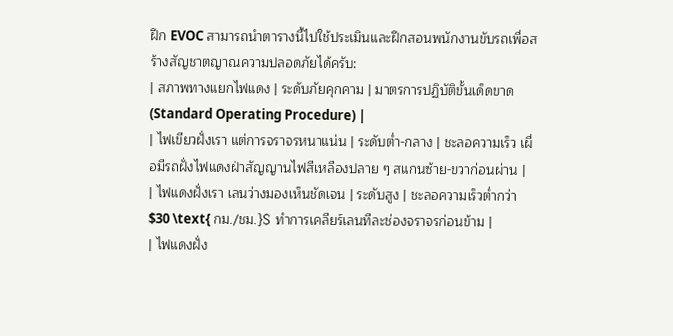ฝึก EVOC สามารถนำตารางนี้ไปใช้ประเมินและฝึกสอนพนักงานขับรถเพื่อสร้างสัญชาตญาณความปลอดภัยได้ครับ:
| สภาพทางแยกไฟแดง | ระดับภัยคุกคาม | มาตรการปฏิบัติขั้นเด็ดขาด (Standard Operating Procedure) |
| ไฟเขียวฝั่งเรา แต่การจราจรหนาแน่น | ระดับต่ำ-กลาง | ชะลอความเร็ว เผื่อมีรถฝั่งไฟแดงฝ่าสัญญานไฟสีเหลืองปลาย ๆ สแกนซ้าย-ขวาก่อนผ่าน |
| ไฟแดงฝั่งเรา เลนว่างมองเห็นชัดเจน | ระดับสูง | ชะลอความเร็วต่ำกว่า $30 \text{ กม./ชม.}$ ทำการเคลียร์เลนทีละช่องจราจรก่อนข้าม |
| ไฟแดงฝั่ง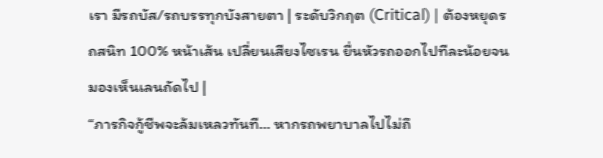เรา มีรถบัส/รถบรรทุกบังสายตา | ระดับวิกฤต (Critical) | ต้องหยุดรถสนิท 100% หน้าเส้น เปลี่ยนเสียงไซเรน ยื่นหัวรถออกไปทีละน้อยจนมองเห็นเลนถัดไป |
“ภารกิจกู้ชีพจะล้มเหลวทันที… หากรถพยาบาลไปไม่ถึ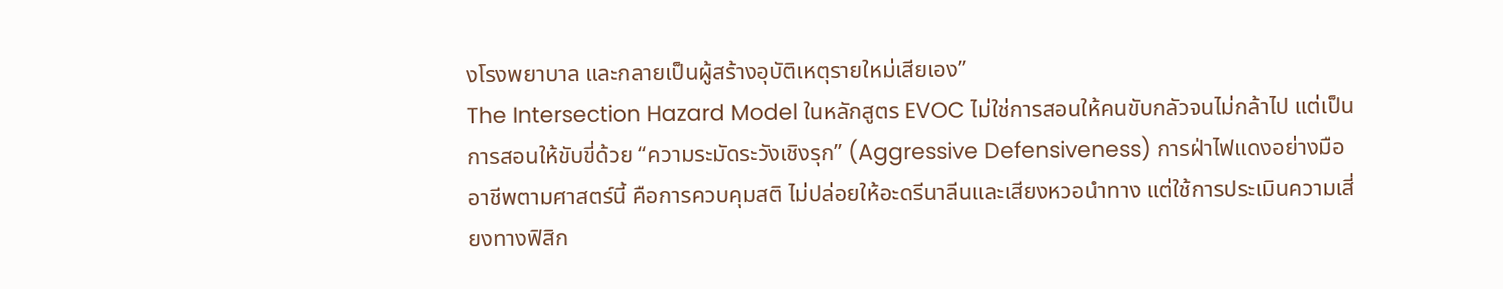งโรงพยาบาล และกลายเป็นผู้สร้างอุบัติเหตุรายใหม่เสียเอง”
The Intersection Hazard Model ในหลักสูตร EVOC ไม่ใช่การสอนให้คนขับกลัวจนไม่กล้าไป แต่เป็นการสอนให้ขับขี่ด้วย “ความระมัดระวังเชิงรุก” (Aggressive Defensiveness) การฝ่าไฟแดงอย่างมืออาชีพตามศาสตร์นี้ คือการควบคุมสติ ไม่ปล่อยให้อะดรีนาลีนและเสียงหวอนำทาง แต่ใช้การประเมินความเสี่ยงทางฟิสิก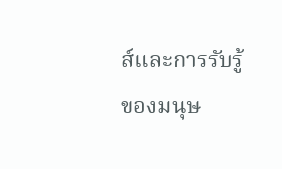ส์และการรับรู้ของมนุษ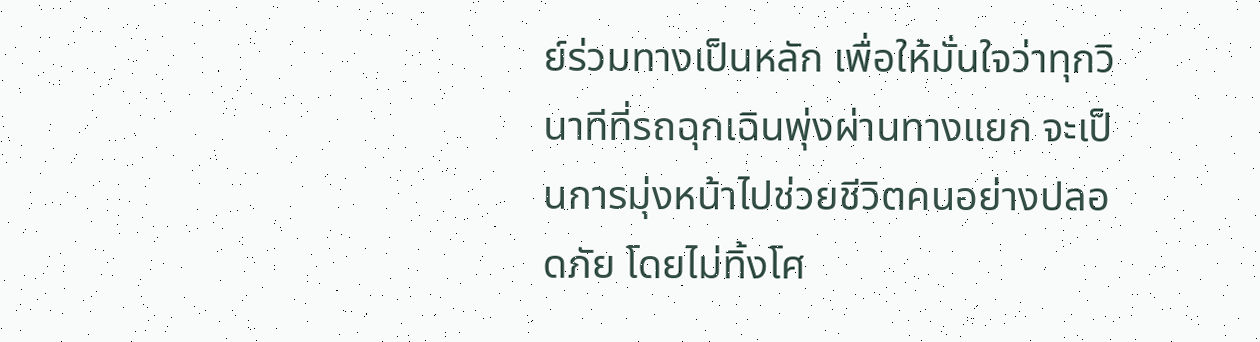ย์ร่วมทางเป็นหลัก เพื่อให้มั่นใจว่าทุกวินาทีที่รถฉุกเฉินพุ่งผ่านทางแยก จะเป็นการมุ่งหน้าไปช่วยชีวิตคนอย่างปลอดภัย โดยไม่ทิ้งโศ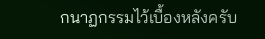กนาฏกรรมไว้เบื้องหลังครับ